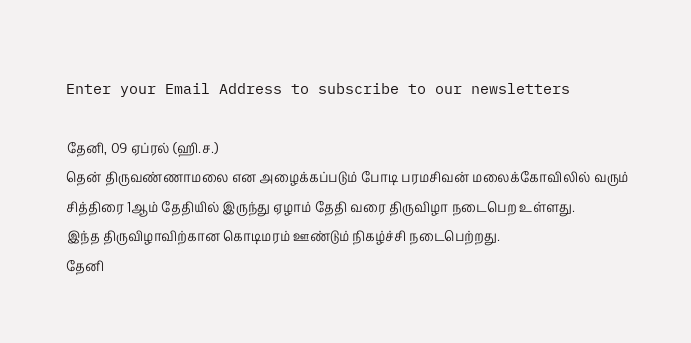Enter your Email Address to subscribe to our newsletters

தேனி, 09 ஏப்ரல் (ஹி.ச.)
தென் திருவண்ணாமலை என அழைக்கப்படும் போடி பரமசிவன் மலைக்கோவிலில் வரும் சித்திரை 1ஆம் தேதியில் இருந்து ஏழாம் தேதி வரை திருவிழா நடைபெற உள்ளது.
இந்த திருவிழாவிற்கான கொடிமரம் ஊண்டும் நிகழ்ச்சி நடைபெற்றது.
தேனி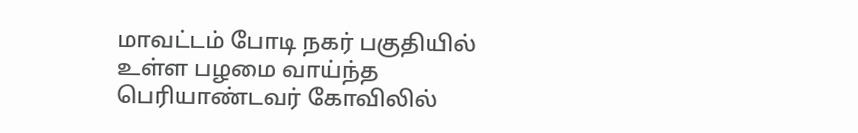மாவட்டம் போடி நகர் பகுதியில் உள்ள பழமை வாய்ந்த பெரியாண்டவர் கோவிலில்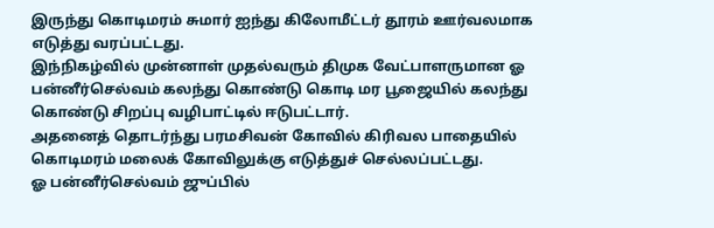இருந்து கொடிமரம் சுமார் ஐந்து கிலோமீட்டர் தூரம் ஊர்வலமாக எடுத்து வரப்பட்டது.
இந்நிகழ்வில் முன்னாள் முதல்வரும் திமுக வேட்பாளருமான ஓ பன்னீர்செல்வம் கலந்து கொண்டு கொடி மர பூஜையில் கலந்து கொண்டு சிறப்பு வழிபாட்டில் ஈடுபட்டார்.
அதனைத் தொடர்ந்து பரமசிவன் கோவில் கிரிவல பாதையில் கொடிமரம் மலைக் கோவிலுக்கு எடுத்துச் செல்லப்பட்டது.
ஓ பன்னீர்செல்வம் ஜுப்பில்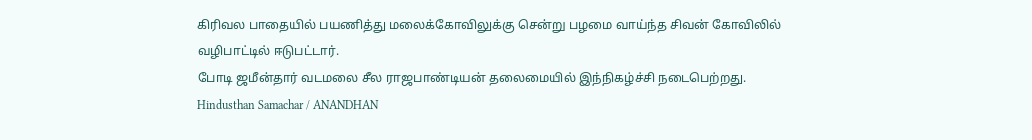கிரிவல பாதையில் பயணித்து மலைக்கோவிலுக்கு சென்று பழமை வாய்ந்த சிவன் கோவிலில் வழிபாட்டில் ஈடுபட்டார்.
போடி ஜமீன்தார் வடமலை சீல ராஜபாண்டியன் தலைமையில் இந்நிகழ்ச்சி நடைபெற்றது.
Hindusthan Samachar / ANANDHAN